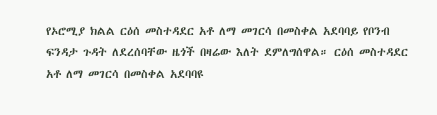የኦሮሚያ ክልል ርዕሰ መስተዳደር አቶ ለማ መገርሳ በመስቀል አደባባይ የቦንብ ፍንዳታ ጉዳት ለደረሰባቸው ዜጎች በዛሬው እለት ደምለግሰዋል። ርዕሰ መስተዳደር አቶ ለማ መገርሳ በመስቀል አደባባዩ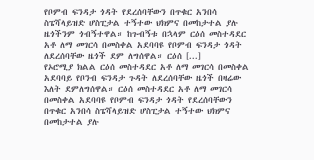የቦምብ ፍንዳታ ጎዳት የደረሰባቸውን በጥቁር አንበሳ ስፔሻላይዝድ ሆስፒታል ተኝተው ህክምና በመከታተል ያሉ ዜጎችንም ጎብኝተዋል። ከጉብኝቱ በኋላም ርዕሰ መስተዳደር አቶ ለማ መገርሳ በመስቀል አደባባዩ የቦምብ ፍንዳታ ጎዳት ለደረሰባቸው ዜጎች ደም ለግሰዋል። ርዕሰ [...]
የኦሮሚያ ክልል ርዕሰ መስተዳደር አቶ ለማ መገርሳ በመስቀል አደባባይ የቦንብ ፍንዳታ ጉዳት ለደረሰባቸው ዜጎች በዛሬው እለት ደምለግሰዋል። ርዕሰ መስተዳደር አቶ ለማ መገርሳ በመስቀል አደባባዩ የቦምብ ፍንዳታ ጎዳት የደረሰባቸውን በጥቁር አንበሳ ስፔሻላይዝድ ሆስፒታል ተኝተው ህክምና በመከታተል ያሉ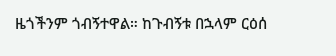ዜጎችንም ጎብኝተዋል። ከጉብኝቱ በኋላም ርዕሰ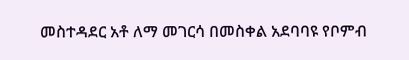መስተዳደር አቶ ለማ መገርሳ በመስቀል አደባባዩ የቦምብ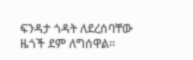ፍንዳታ ጎዳት ለደረሰባቸው ዜጎች ደም ለግሰዋል።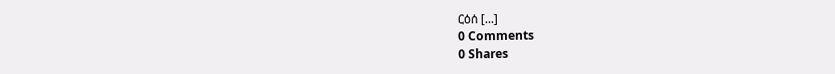ርዕሰ [...]
0 Comments
0 Shares